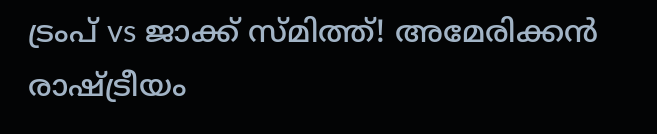ട്രംപ് vs ജാക്ക് സ്മിത്ത്! അമേരിക്കൻ രാഷ്ട്രീയം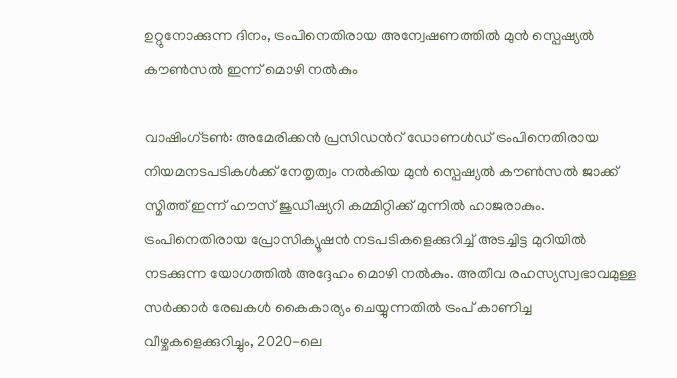ഉറ്റുനോക്കുന്ന ദിനം, ട്രംപിനെതിരായ അന്വേഷണത്തിൽ മുൻ സ്പെഷ്യൽ കൗൺസൽ ഇന്ന് മൊഴി നൽകും

വാഷിംഗ്ടൺ: അമേരിക്കൻ പ്രസിഡന്‍റ് ഡോണൾഡ് ട്രംപിനെതിരായ നിയമനടപടികൾക്ക് നേതൃത്വം നൽകിയ മുൻ സ്പെഷ്യൽ കൗൺസൽ ജാക്ക് സ്മിത്ത് ഇന്ന് ഹൗസ് ജുഡീഷ്യറി കമ്മിറ്റിക്ക് മുന്നിൽ ഹാജരാകും. ട്രംപിനെതിരായ പ്രോസിക്യൂഷൻ നടപടികളെക്കുറിച്ച് അടച്ചിട്ട മുറിയിൽ നടക്കുന്ന യോഗത്തിൽ അദ്ദേഹം മൊഴി നൽകും. അതീവ രഹസ്യസ്വഭാവമുള്ള സർക്കാർ രേഖകൾ കൈകാര്യം ചെയ്യുന്നതിൽ ട്രംപ് കാണിച്ച വീഴ്ചകളെക്കുറിച്ചും, 2020-ലെ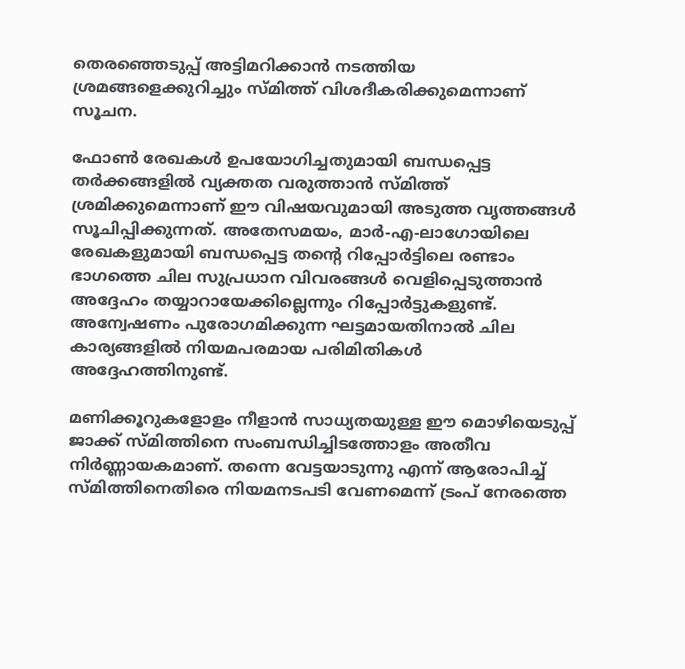തെരഞ്ഞെടുപ്പ് അട്ടിമറിക്കാൻ നടത്തിയ ശ്രമങ്ങളെക്കുറിച്ചും സ്മിത്ത് വിശദീകരിക്കുമെന്നാണ് സൂചന.

ഫോൺ രേഖകൾ ഉപയോഗിച്ചതുമായി ബന്ധപ്പെട്ട തർക്കങ്ങളിൽ വ്യക്തത വരുത്താൻ സ്മിത്ത് ശ്രമിക്കുമെന്നാണ് ഈ വിഷയവുമായി അടുത്ത വൃത്തങ്ങൾ സൂചിപ്പിക്കുന്നത്. അതേസമയം, മാർ-എ-ലാഗോയിലെ രേഖകളുമായി ബന്ധപ്പെട്ട തന്‍റെ റിപ്പോർട്ടിലെ രണ്ടാം ഭാഗത്തെ ചില സുപ്രധാന വിവരങ്ങൾ വെളിപ്പെടുത്താൻ അദ്ദേഹം തയ്യാറായേക്കില്ലെന്നും റിപ്പോർട്ടുകളുണ്ട്. അന്വേഷണം പുരോഗമിക്കുന്ന ഘട്ടമായതിനാൽ ചില കാര്യങ്ങളിൽ നിയമപരമായ പരിമിതികൾ അദ്ദേഹത്തിനുണ്ട്.

മണിക്കൂറുകളോളം നീളാൻ സാധ്യതയുള്ള ഈ മൊഴിയെടുപ്പ് ജാക്ക് സ്മിത്തിനെ സംബന്ധിച്ചിടത്തോളം അതീവ നിർണ്ണായകമാണ്. തന്നെ വേട്ടയാടുന്നു എന്ന് ആരോപിച്ച് സ്മിത്തിനെതിരെ നിയമനടപടി വേണമെന്ന് ട്രംപ് നേരത്തെ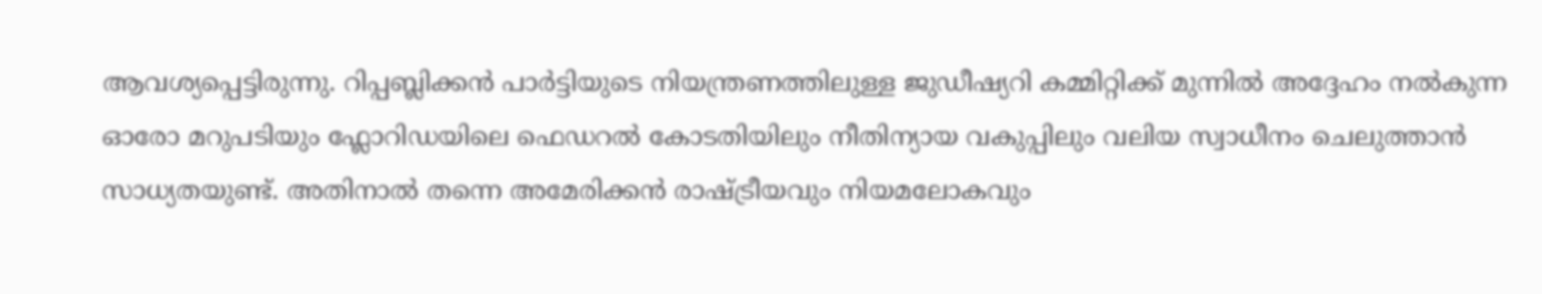ആവശ്യപ്പെട്ടിരുന്നു. റിപ്പബ്ലിക്കൻ പാർട്ടിയുടെ നിയന്ത്രണത്തിലുള്ള ജുഡീഷ്യറി കമ്മിറ്റിക്ക് മുന്നിൽ അദ്ദേഹം നൽകുന്ന ഓരോ മറുപടിയും ഫ്ലോറിഡയിലെ ഫെഡറൽ കോടതിയിലും നീതിന്യായ വകുപ്പിലും വലിയ സ്വാധീനം ചെലുത്താൻ സാധ്യതയുണ്ട്. അതിനാൽ തന്നെ അമേരിക്കൻ രാഷ്ട്രീയവും നിയമലോകവും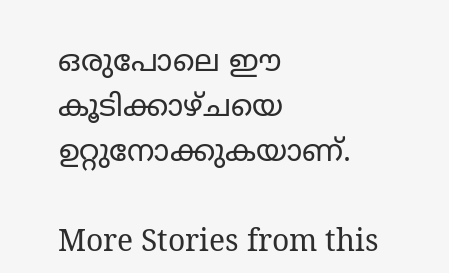ഒരുപോലെ ഈ കൂടിക്കാഴ്ചയെ ഉറ്റുനോക്കുകയാണ്.

More Stories from this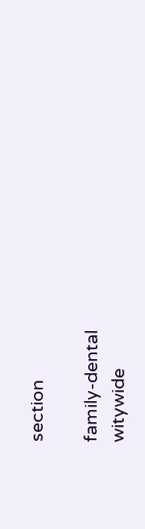section

family-dental
witywide